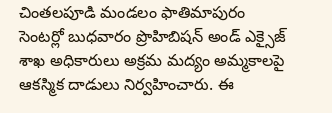చింతలపూడి మండలం ఫాతిమాపురం సెంటర్లో బుధవారం ప్రొహిబిషన్ అండ్ ఎక్సైజ్ శాఖ అధికారులు అక్రమ మద్యం అమ్మకాలపై ఆకస్మిక దాడులు నిర్వహించారు. ఈ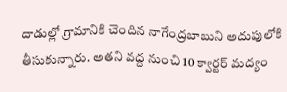దాడుల్లో గ్రామానికి చెందిన నాగేంద్రబాబుని అదుపులోకి తీసుకున్నారు. అతని వద్ద నుంచి 10 క్వార్టర్ మద్యం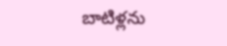బాటిళ్లను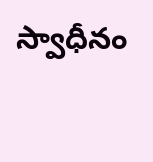స్వాధీనం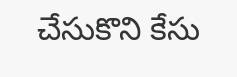చేసుకొని కేసు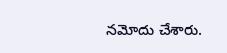నమోదు చేశారు.